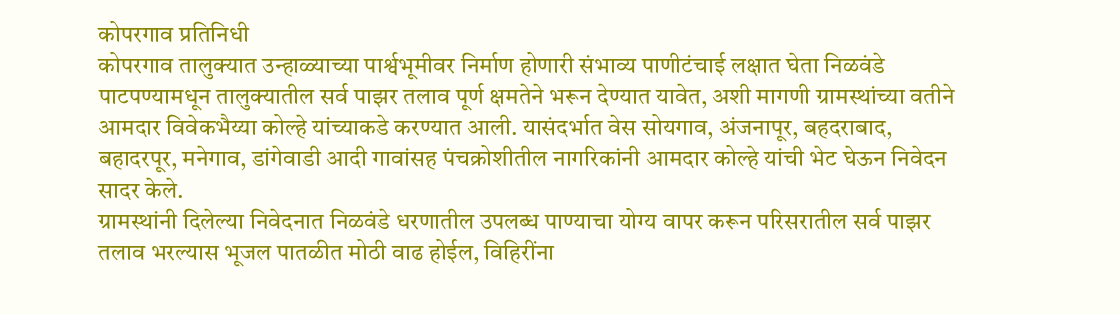कोपरगाव प्रतिनिधी
कोपरगाव तालुक्यात उन्हाळ्याच्या पार्श्वभूमीवर निर्माण होणारी संभाव्य पाणीटंचाई लक्षात घेता निळवंडे पाटपण्यामधून तालुक्यातील सर्व पाझर तलाव पूर्ण क्षमतेने भरून देण्यात यावेत, अशी मागणी ग्रामस्थांच्या वतीने आमदार विवेकभैय्या कोल्हे यांच्याकडे करण्यात आली. यासंदर्भात वेस सोयगाव, अंजनापूर, बहदराबाद, बहादरपूर, मनेगाव, डांगेवाडी आदी गावांसह पंचक्रोशीतील नागरिकांनी आमदार कोल्हे यांची भेट घेऊन निवेदन सादर केले.
ग्रामस्थांनी दिलेल्या निवेदनात निळवंडे धरणातील उपलब्ध पाण्याचा योग्य वापर करून परिसरातील सर्व पाझर तलाव भरल्यास भूजल पातळीत मोठी वाढ होईल, विहिरींना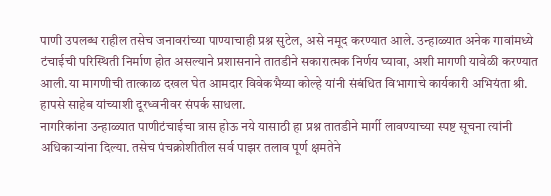पाणी उपलब्ध राहील तसेच जनावरांच्या पाण्याचाही प्रश्न सुटेल, असे नमूद करण्यात आले. उन्हाळ्यात अनेक गावांमध्ये टंचाईची परिस्थिती निर्माण होत असल्याने प्रशासनाने तातडीने सकारात्मक निर्णय घ्यावा, अशी मागणी यावेळी करण्यात आली.या मागणीची तात्काळ दखल घेत आमदार विवेकभैय्या कोल्हे यांनी संबंधित विभागाचे कार्यकारी अभियंता श्री. हापसे साहेब यांच्याशी दूरध्वनीवर संपर्क साधला.
नागरिकांना उन्हाळ्यात पाणीटंचाईचा त्रास होऊ नये यासाठी हा प्रश्न तातडीने मार्गी लावण्याच्या स्पष्ट सूचना त्यांनी अधिकाऱ्यांना दिल्या. तसेच पंचक्रोशीतील सर्व पाझर तलाव पूर्ण क्षमतेने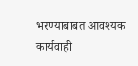भरण्याबाबत आवश्यक कार्यवाही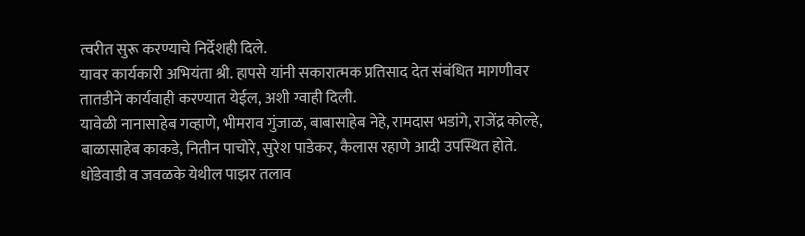त्वरीत सुरू करण्याचे निर्देशही दिले.
यावर कार्यकारी अभियंता श्री. हापसे यांनी सकारात्मक प्रतिसाद देत संबंधित मागणीवर तातडीने कार्यवाही करण्यात येईल, अशी ग्वाही दिली.
यावेळी नानासाहेब गव्हाणे, भीमराव गुंजाळ, बाबासाहेब नेहे, रामदास भडांगे, राजेंद्र कोल्हे, बाळासाहेब काकडे, नितीन पाचोरे, सुरेश पाडेकर, कैलास रहाणे आदी उपस्थित होते.
धोंडेवाडी व जवळके येथील पाझर तलाव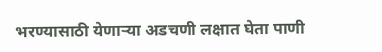भरण्यासाठी येणाऱ्या अडचणी लक्षात घेता पाणी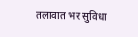तलावात भर सुविधा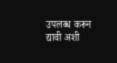उपलब्ध करून द्यावी अशी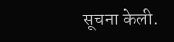सूचना केली.